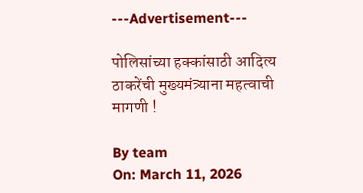---Advertisement---

पोलिसांच्या हक्कांसाठी आदित्य ठाकरेंची मुख्यमंत्र्याना महत्वाची मागणी !

By team
On: March 11, 2026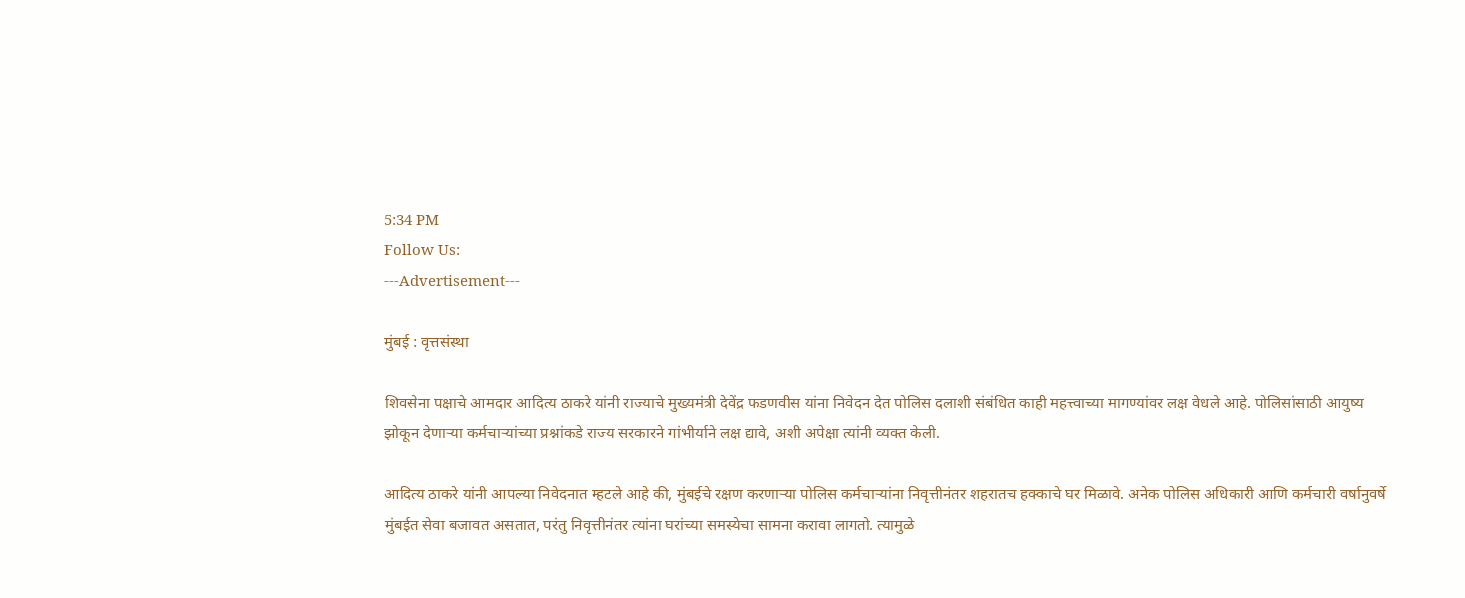5:34 PM
Follow Us:
---Advertisement---

मुंबई : वृत्तसंस्था

शिवसेना पक्षाचे आमदार आदित्य ठाकरे यांनी राज्याचे मुख्यमंत्री देवेंद्र फडणवीस यांना निवेदन देत पोलिस दलाशी संबंधित काही महत्त्वाच्या मागण्यांवर लक्ष वेधले आहे. पोलिसांसाठी आयुष्य झोकून देणाऱ्या कर्मचाऱ्यांच्या प्रश्नांकडे राज्य सरकारने गांभीर्याने लक्ष द्यावे, अशी अपेक्षा त्यांनी व्यक्त केली.

आदित्य ठाकरे यांनी आपल्या निवेदनात म्हटले आहे की, मुंबईचे रक्षण करणाऱ्या पोलिस कर्मचाऱ्यांना निवृत्तीनंतर शहरातच हक्काचे घर मिळावे. अनेक पोलिस अधिकारी आणि कर्मचारी वर्षानुवर्षे मुंबईत सेवा बजावत असतात, परंतु निवृत्तीनंतर त्यांना घरांच्या समस्येचा सामना करावा लागतो. त्यामुळे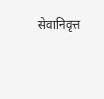सेवानिवृत्त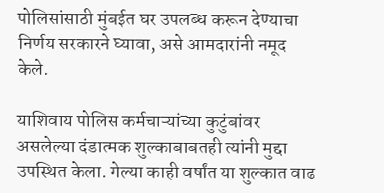पोलिसांसाठी मुंबईत घर उपलब्ध करून देण्याचा निर्णय सरकारने घ्यावा, असे आमदारांनी नमूद केले.

याशिवाय पोलिस कर्मचाऱ्यांच्या कुटुंबांवर असलेल्या दंडात्मक शुल्काबाबतही त्यांनी मुद्दा उपस्थित केला. गेल्या काही वर्षांत या शुल्कात वाढ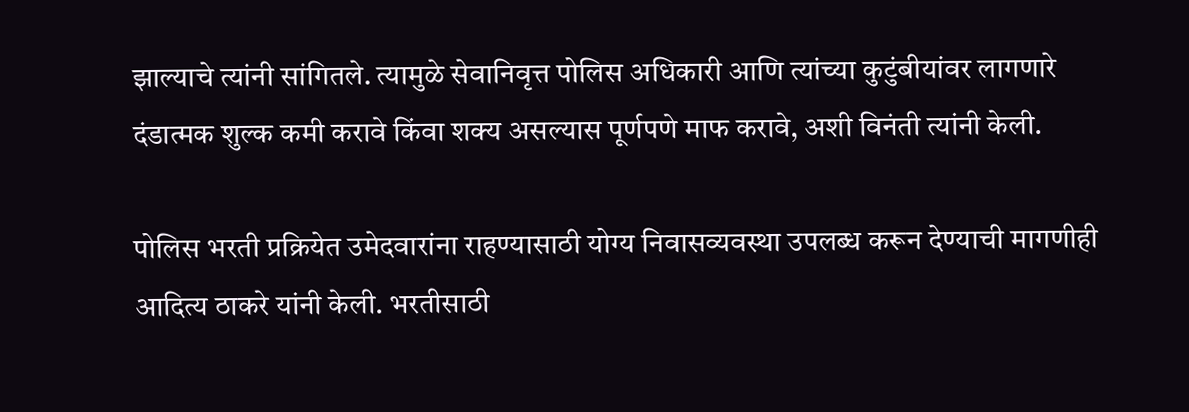झाल्याचे त्यांनी सांगितले. त्यामुळे सेवानिवृत्त पोलिस अधिकारी आणि त्यांच्या कुटुंबीयांवर लागणारे दंडात्मक शुल्क कमी करावे किंवा शक्य असल्यास पूर्णपणे माफ करावे, अशी विनंती त्यांनी केली.

पोलिस भरती प्रक्रियेत उमेदवारांना राहण्यासाठी योग्य निवासव्यवस्था उपलब्ध करून देण्याची मागणीही आदित्य ठाकरे यांनी केली. भरतीसाठी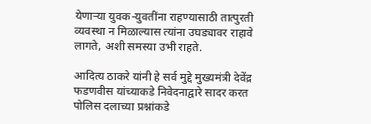येणाऱ्या युवक-युवतींना राहण्यासाठी तात्पुरती व्यवस्था न मिळाल्यास त्यांना उघड्यावर राहावे लागते, अशी समस्या उभी राहते.

आदित्य ठाकरे यांनी हे सर्व मुद्दे मुख्यमंत्री देवेंद्र फडणवीस यांच्याकडे निवेदनाद्वारे सादर करत पोलिस दलाच्या प्रश्नांकडे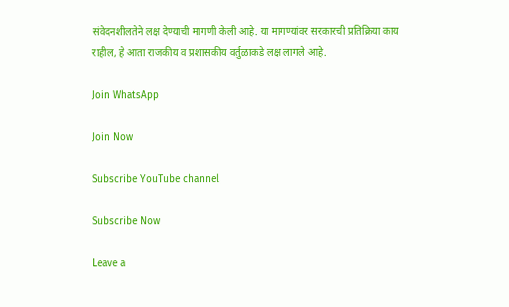संवेदनशीलतेने लक्ष देण्याची मागणी केली आहे. या मागण्यांवर सरकारची प्रतिक्रिया काय राहील, हे आता राजकीय व प्रशासकीय वर्तुळाकडे लक्ष लागले आहे.

Join WhatsApp

Join Now

Subscribe YouTube channel

Subscribe Now

Leave a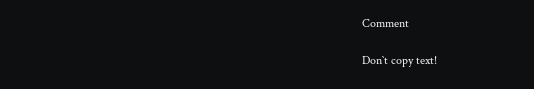Comment

Don`t copy text!